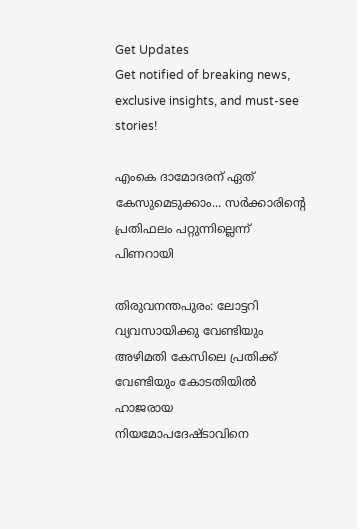Get Updates
Get notified of breaking news, exclusive insights, and must-see stories!

എംകെ ദാമോദരന് ഏത് കേസുമെടുക്കാം... സര്‍ക്കാരിന്റെ പ്രതിഫലം പറ്റുന്നില്ലെന്ന് പിണറായി

തിരുവനന്തപുരം: ലോട്ടറി വ്യവസായിക്കു വേണ്ടിയും അഴിമതി കേസിലെ പ്രതിക്ക് വേണ്ടിയും കോടതിയില്‍ ഹാജരായ നിയമോപദേഷ്ടാവിനെ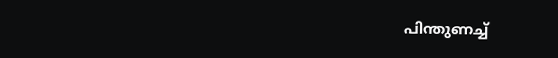പിന്തുണച്ച്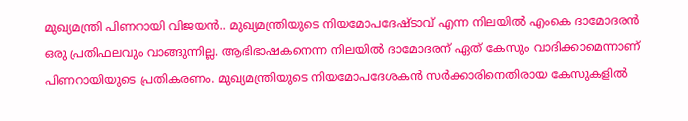മുഖ്യമന്ത്രി പിണറായി വിജയന്‍.. മുഖ്യമന്ത്രിയുടെ നിയമോപദേഷ്ടാവ് എന്ന നിലയില്‍ എംകെ ദാമോദരന്‍ ഒരു പ്രതിഫലവും വാങ്ങുന്നില്ല. ആഭിഭാഷകനെന്ന നിലയില്‍ ദാമോദരന് ഏത് കേസും വാദിക്കാമെന്നാണ് പിണറായിയുടെ പ്രതികരണം. മുഖ്യമന്ത്രിയുടെ നിയമോപദേശകന്‍ സര്‍ക്കാരിനെതിരായ കേസുകളില്‍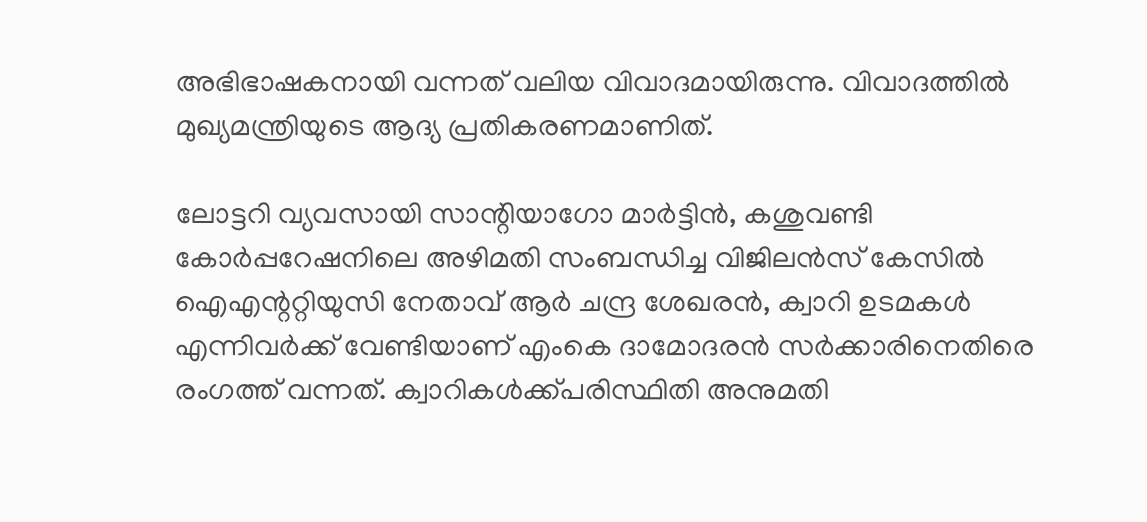അഭിഭാഷകനായി വന്നത് വലിയ വിവാദമായിരുന്നു. വിവാദത്തില്‍ മുഖ്യമന്ത്രിയുടെ ആദ്യ പ്രതികരണമാണിത്.

ലോട്ടറി വ്യവസായി സാന്റിയാഗോ മാര്‍ട്ടിന്‍, കശുവണ്ടി കോര്‍പ്പറേഷനിലെ അഴിമതി സംബന്ധിച്ച വിജിലന്‍സ് കേസില്‍ ഐഎന്ററ്റിയുസി നേതാവ് ആര്‍ ചന്ദ്ര ശേഖരന്‍, ക്വാറി ഉടമകള്‍ എന്നിവര്‍ക്ക് വേണ്ടിയാണ് എംകെ ദാമോദരന്‍ സര്‍ക്കാരിനെതിരെ രംഗത്ത് വന്നത്. ക്വാറികള്‍ക്ക്‌പരിസ്ഥിതി അനുമതി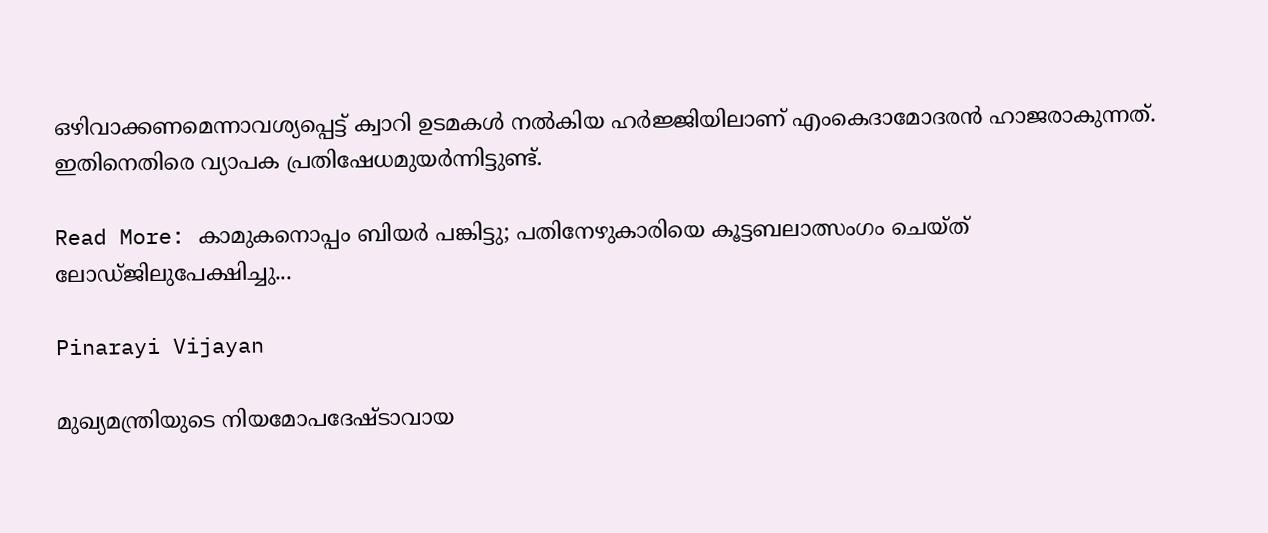ഒഴിവാക്കണമെന്നാവശ്യപ്പെട്ട് ക്വാറി ഉടമകള്‍ നല്‍കിയ ഹര്‍ജ്ജിയിലാണ് എംകെദാമോദരന്‍ ഹാജരാകുന്നത്. ഇതിനെതിരെ വ്യാപക പ്രതിഷേധമുയര്‍ന്നിട്ടുണ്ട്.

Read More: കാമുകനൊപ്പം ബിയര്‍ പങ്കിട്ടു; പതിനേഴുകാരിയെ കൂട്ടബലാത്സംഗം ചെയ്ത് ലോഡ്ജിലുപേക്ഷിച്ചു...

Pinarayi Vijayan

മുഖ്യമന്ത്രിയുടെ നിയമോപദേഷ്ടാവായ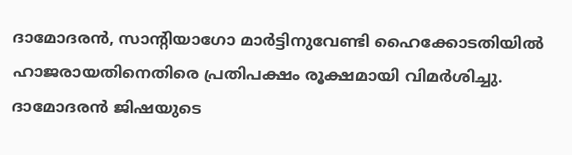ദാമോദരന്‍, സാന്റിയാഗോ മാര്‍ട്ടിനുവേണ്ടി ഹൈക്കോടതിയില്‍ ഹാജരായതിനെതിരെ പ്രതിപക്ഷം രൂക്ഷമായി വിമര്‍ശിച്ചു. ദാമോദരന്‍ ജിഷയുടെ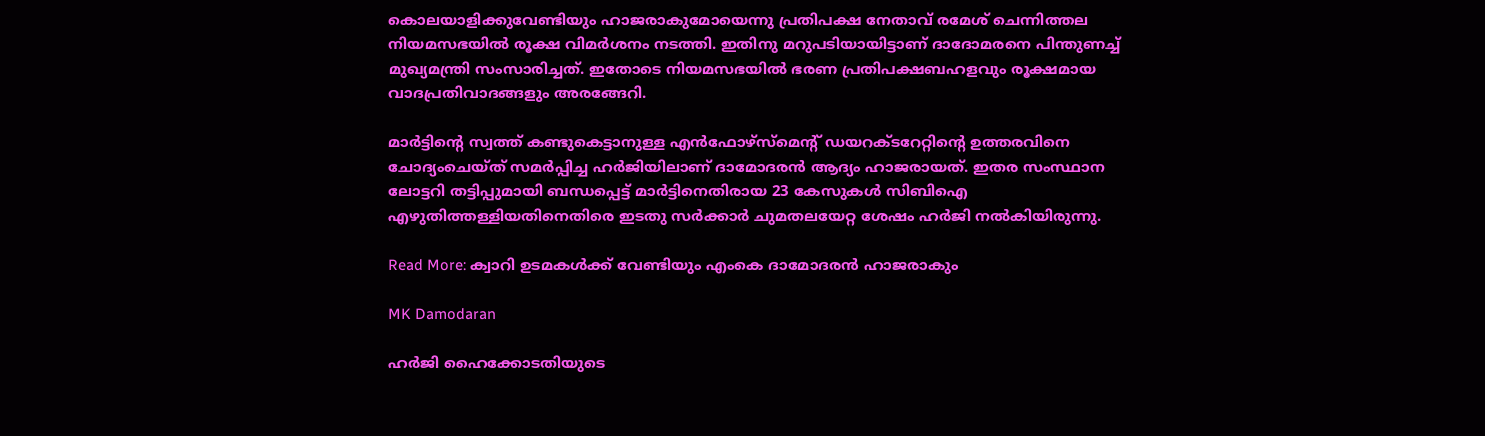കൊലയാളിക്കുവേണ്ടിയും ഹാജരാകുമോയെന്നു പ്രതിപക്ഷ നേതാവ് രമേശ് ചെന്നിത്തല നിയമസഭയില്‍ രൂക്ഷ വിമര്‍ശനം നടത്തി. ഇതിനു മറുപടിയായിട്ടാണ് ദാദോമരനെ പിന്തുണച്ച് മുഖ്യമന്ത്രി സംസാരിച്ചത്. ഇതോടെ നിയമസഭയില്‍ ഭരണ പ്രതിപക്ഷബഹളവും രൂക്ഷമായ വാദപ്രതിവാദങ്ങളും അരങ്ങേറി.

മാര്‍ട്ടിന്റെ സ്വത്ത് കണ്ടുകെട്ടാനുള്ള എന്‍ഫോഴ്‌സ്‌മെന്റ് ഡയറക്ടറേറ്റിന്റെ ഉത്തരവിനെ ചോദ്യംചെയ്ത് സമര്‍പ്പിച്ച ഹര്‍ജിയിലാണ് ദാമോദരന്‍ ആദ്യം ഹാജരായത്. ഇതര സംസ്ഥാന ലോട്ടറി തട്ടിപ്പുമായി ബന്ധപ്പെട്ട് മാര്‍ട്ടിനെതിരായ 23 കേസുകള്‍ സിബിഐ എഴുതിത്തള്ളിയതിനെതിരെ ഇടതു സര്‍ക്കാര്‍ ചുമതലയേറ്റ ശേഷം ഹര്‍ജി നല്‍കിയിരുന്നു.

Read More: ക്വാറി ഉടമകള്‍ക്ക് വേണ്ടിയും എംകെ ദാമോദരന്‍ ഹാജരാകും

MK Damodaran

ഹര്‍ജി ഹൈക്കോടതിയുടെ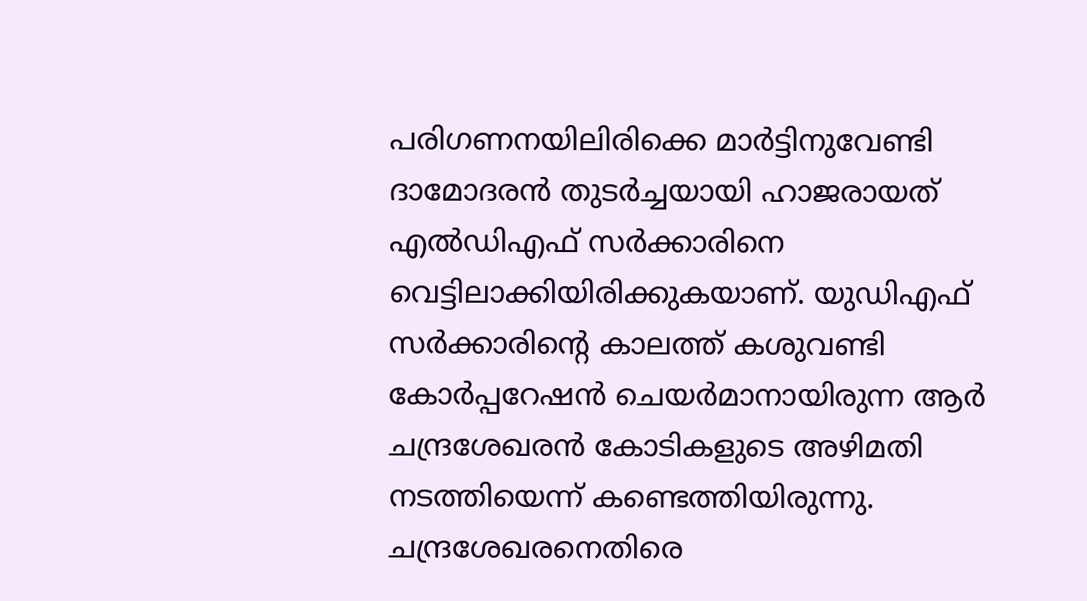പരിഗണനയിലിരിക്കെ മാര്‍ട്ടിനുവേണ്ടി ദാമോദരന്‍ തുടര്‍ച്ചയായി ഹാജരായത് എല്‍ഡിഎഫ് സര്‍ക്കാരിനെ വെട്ടിലാക്കിയിരിക്കുകയാണ്. യുഡിഎഫ് സര്‍ക്കാരിന്റെ കാലത്ത് കശുവണ്ടി കോര്‍പ്പറേഷന്‍ ചെയര്‍മാനായിരുന്ന ആര്‍ ചന്ദ്രശേഖരന്‍ കോടികളുടെ അഴിമതി നടത്തിയെന്ന് കണ്ടെത്തിയിരുന്നു. ചന്ദ്രശേഖരനെതിരെ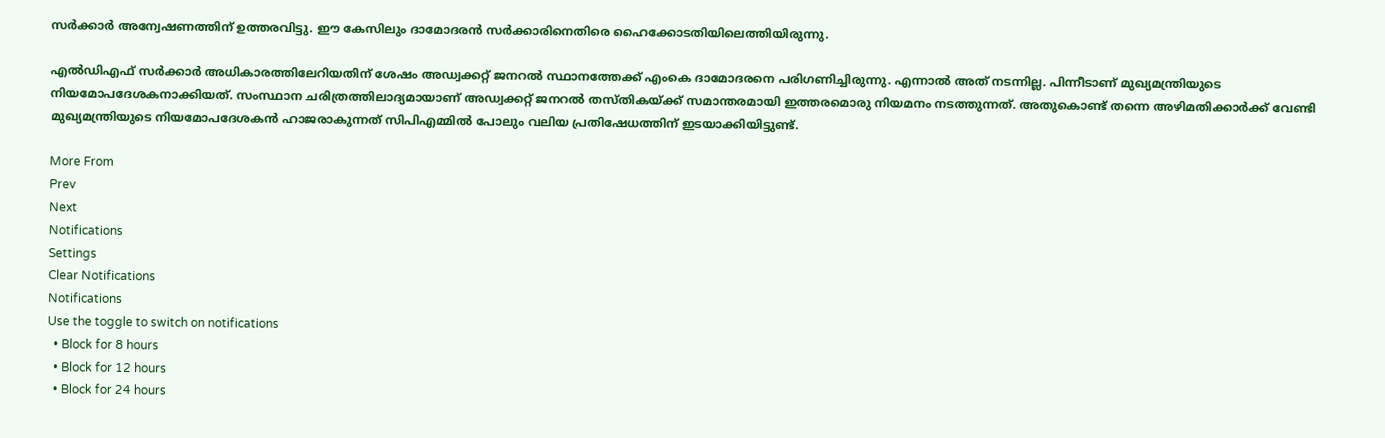സര്‍ക്കാര്‍ അന്വേഷണത്തിന് ഉത്തരവിട്ടു. ഈ കേസിലും ദാമോദരന്‍ സര്‍ക്കാരിനെതിരെ ഹൈക്കോടതിയിലെത്തിയിരുന്നു.

എല്‍ഡിഎഫ് സര്‍ക്കാര്‍ അധികാരത്തിലേറിയതിന് ശേഷം അഡ്വക്കറ്റ് ജനറല്‍ സ്ഥാനത്തേക്ക് എംകെ ദാമോദരനെ പരിഗണിച്ചിരുന്നു. എന്നാല്‍ അത് നടന്നില്ല. പിന്നീടാണ് മുഖ്യമന്ത്രിയുടെ നിയമോപദേശകനാക്കിയത്. സംസ്ഥാന ചരിത്രത്തിലാദ്യമായാണ് അഡ്വക്കറ്റ് ജനറല്‍ തസ്തികയ്ക്ക്‌ സമാന്തരമായി ഇത്തരമൊരു നിയമനം നടത്തുന്നത്. അതുകൊണ്ട് തന്നെ അഴിമതിക്കാര്‍ക്ക് വേണ്ടി മുഖ്യമന്ത്രിയുടെ നിയമോപദേശകന്‍ ഹാജരാകുന്നത് സിപിഎമ്മില്‍ പോലും വലിയ പ്രതിഷേധത്തിന് ഇടയാക്കിയിട്ടുണ്ട്.

More From
Prev
Next
Notifications
Settings
Clear Notifications
Notifications
Use the toggle to switch on notifications
  • Block for 8 hours
  • Block for 12 hours
  • Block for 24 hours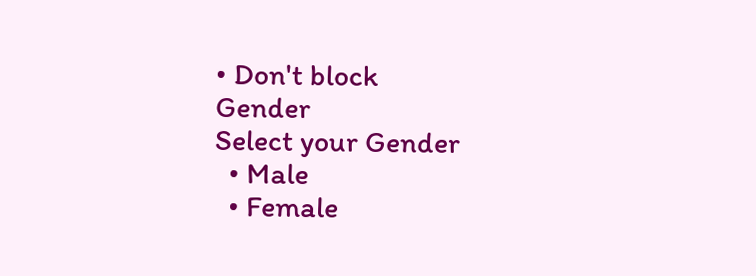• Don't block
Gender
Select your Gender
  • Male
  • Female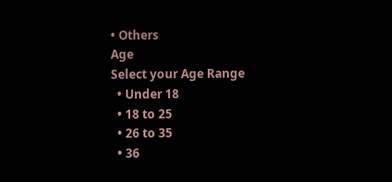• Others
Age
Select your Age Range
  • Under 18
  • 18 to 25
  • 26 to 35
  • 36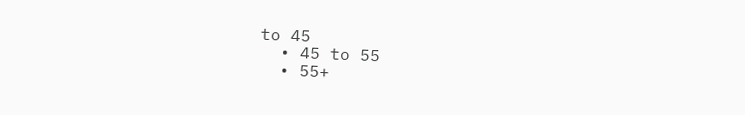to 45
  • 45 to 55
  • 55+